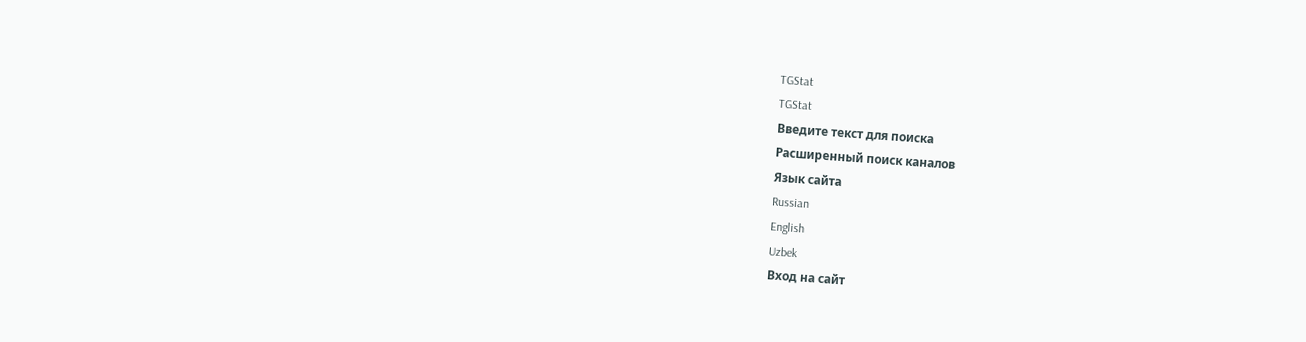TGStat
TGStat
Введите текст для поиска
Расширенный поиск каналов
Язык сайта
Russian
English
Uzbek
Вход на сайт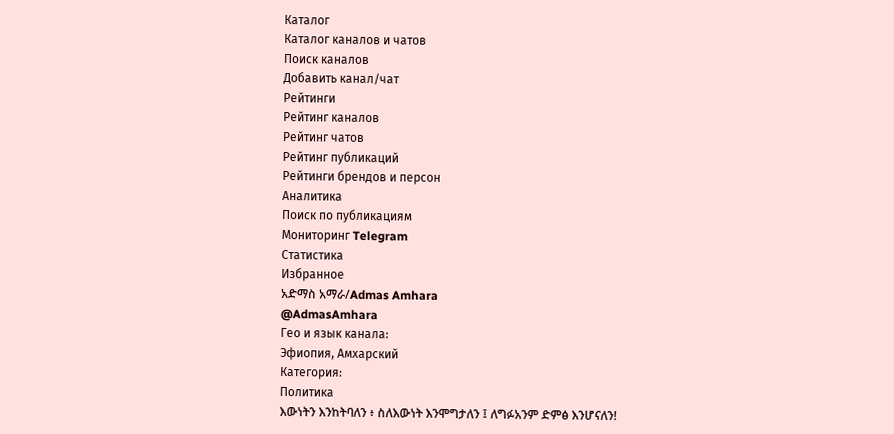Каталог
Каталог каналов и чатов
Поиск каналов
Добавить канал/чат
Рейтинги
Рейтинг каналов
Рейтинг чатов
Рейтинг публикаций
Рейтинги брендов и персон
Аналитика
Поиск по публикациям
Мониторинг Telegram
Статистика
Избранное
አድማስ አማራ/Admas Amhara
@AdmasAmhara
Гео и язык канала:
Эфиопия, Амхарский
Категория:
Политика
እውነትን እንከትባለን ፥ ስለእውነት እንሞግታለን ፤ ለግፉአንም ድምፅ እንሆናለን!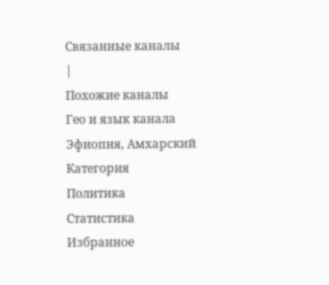Связанные каналы
|
Похожие каналы
Гео и язык канала
Эфиопия, Амхарский
Категория
Политика
Статистика
Избранное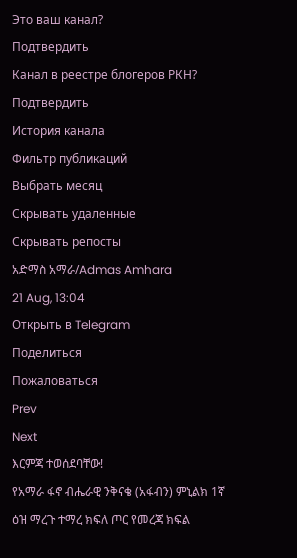Это ваш канал?
Подтвердить
Канал в реестре блогеров РКН?
Подтвердить
История канала
Фильтр публикаций
Выбрать месяц
Скрывать удаленные
Скрывать репосты
አድማስ አማራ/Admas Amhara
21 Aug, 13:04
Открыть в Telegram
Поделиться
Пожаловаться
Prev
Next
እርምጃ ተወሰደባቸው!
የአማራ ፋኖ ብሔራዊ ንቅናቄ (አፋብን) ምኒልክ 1ኛ ዕዝ ማረጉ ተማረ ክፍለ ጦር የመረጃ ክፍል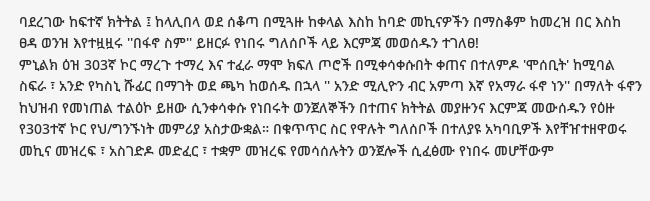ባደረገው ከፍተኛ ክትትል ፤ ከላሊበላ ወደ ሰቆጣ በሚጓዙ ከቀላል እስከ ከባድ መኪናዎችን በማስቆም ከመረዝ በር እስከ ፀዳ ወንዝ እየተዟዟሩ ''በፋኖ ስም'' ይዘርፉ የነበሩ ግለሰቦች ላይ እርምጃ መወሰዱን ተገለፀ!
ምኒልክ ዕዝ 303ኛ ኮር ማረጉ ተማረ እና ተፈራ ማሞ ክፍለ ጦሮች በሚቀሳቀሱበት ቀጠና በተለምዶ 'ሞሰቢት' ከሚባል ስፍራ ፣ አንድ የካስኒ ሹፊር በማገት ወደ ጫካ ከወሰዱ በኋላ '' አንድ ሚሊዮን ብር አምጣ እኛ የአማራ ፋኖ ነን'' በማለት ፋኖን ከህዝብ የመነጠል ተልዕኮ ይዘው ሲንቀሳቀሱ የነበሩት ወንጀለኞችን በተጠና ክትትል መያዙንና እርምጃ መውሰዱን የዕዙ የ303ተኛ ኮር የህ/ግንኙነት መምሪያ አስታውቋል። በቁጥጥር ስር የዋሉት ግለሰቦች በተለያዩ አካባቢዎች እየቸዠተዘዋወሩ መኪና መዝረፍ ፣ አስገድዶ መድፈር ፣ ተቋም መዝረፍ የመሳሰሉትን ወንጀሎች ሲፈፅሙ የነበሩ መሆቸውም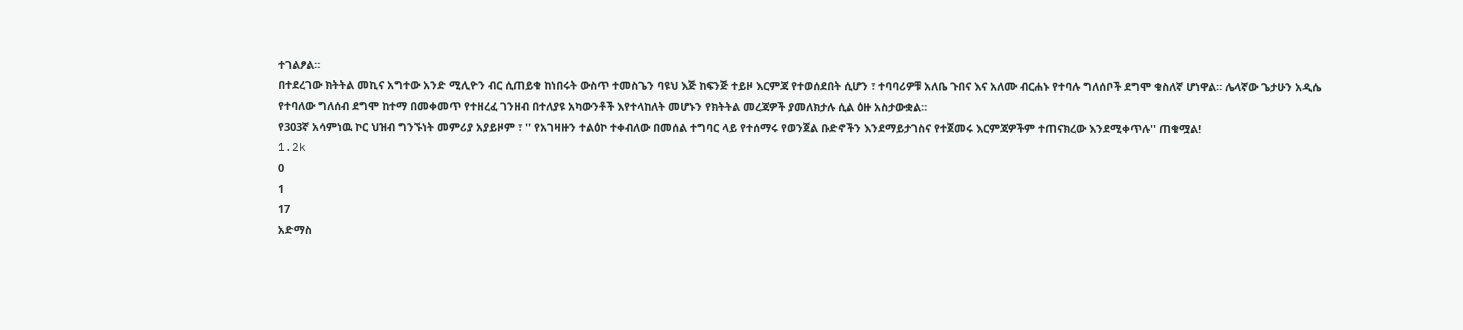ተገልፆል።
በተደረገው ክትትል መኪና አግተው አንድ ሚሊዮን ብር ሲጠይቁ ከነበሩት ውስጥ ተመስጌን ባዩህ እጅ ከፍንጅ ተይዞ እርምጃ የተወሰደበት ሲሆን ፣ ተባባሪዎቹ አለቤ ጉበና እና አለሙ ብርሐኑ የተባሉ ግለሰቦች ደግሞ ቁስለኛ ሆነዋል። ሌላኛው ጌታሁን አዲሴ የተባለው ግለሰብ ደግሞ ከተማ በመቀመጥ የተዘረፈ ገንዘብ በተለያዩ አካውንቶች እየተላከለት መሆኑን የክትትል መረጃዎች ያመለክታሉ ሲል ዕዙ አስታውቋል።
የ303ኛ አሳምነዉ ኮር ህዝብ ግንኙነት መምሪያ አያይዞም ፣ '' የአገዛዙን ተልዕኮ ተቀብለው በመሰል ተግባር ላይ የተሰማሩ የወንጀል ቡድኖችን እንደማይታገስና የተጀመሩ እርምጃዎችም ተጠናክረው እንደሚቀጥሉ'' ጠቁሟል!
1.2k
0
1
17
አድማስ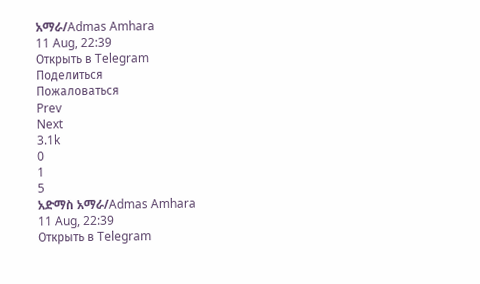አማራ/Admas Amhara
11 Aug, 22:39
Открыть в Telegram
Поделиться
Пожаловаться
Prev
Next
3.1k
0
1
5
አድማስ አማራ/Admas Amhara
11 Aug, 22:39
Открыть в Telegram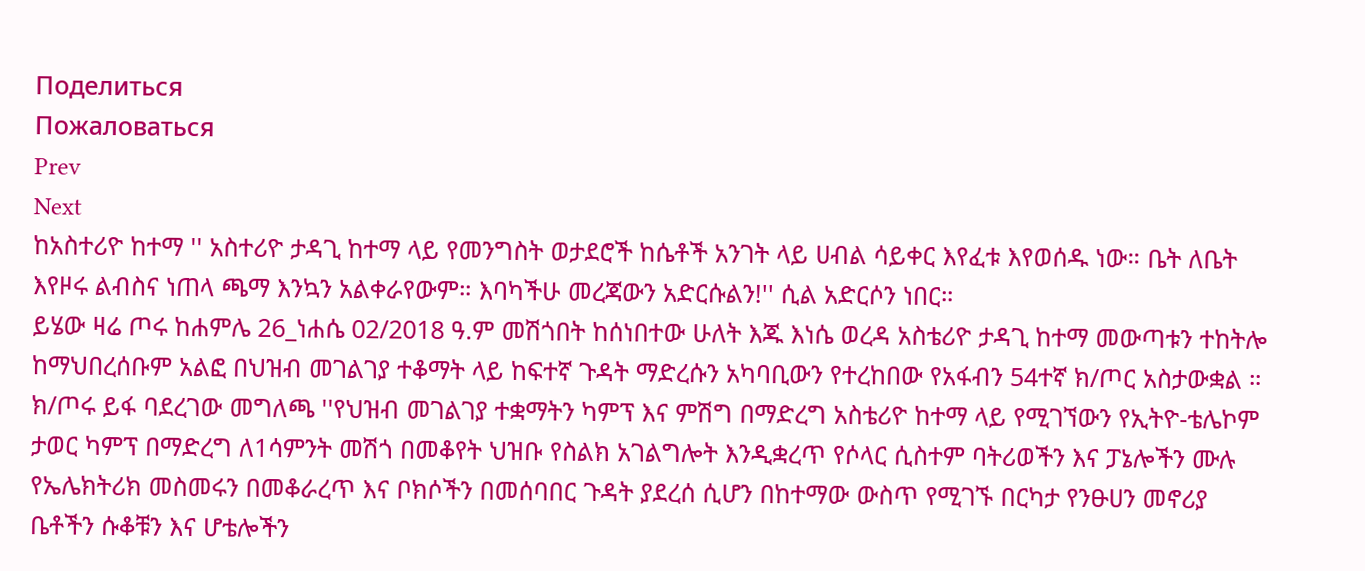Поделиться
Пожаловаться
Prev
Next
ከአስተሪዮ ከተማ '' አስተሪዮ ታዳጊ ከተማ ላይ የመንግስት ወታደሮች ከሴቶች አንገት ላይ ሀብል ሳይቀር እየፈቱ እየወሰዱ ነው። ቤት ለቤት እየዞሩ ልብስና ነጠላ ጫማ እንኳን አልቀራየውም። እባካችሁ መረጃውን አድርሱልን!'' ሲል አድርሶን ነበር።
ይሄው ዛሬ ጦሩ ከሐምሌ 26_ነሐሴ 02/2018 ዓ.ም መሽጎበት ከሰነበተው ሁለት እጁ እነሴ ወረዳ አስቴሪዮ ታዳጊ ከተማ መውጣቱን ተከትሎ ከማህበረሰቡም አልፎ በህዝብ መገልገያ ተቆማት ላይ ከፍተኛ ጉዳት ማድረሱን አካባቢውን የተረከበው የአፋብን 54ተኛ ክ/ጦር አስታውቋል ። ክ/ጦሩ ይፋ ባደረገው መግለጫ ''የህዝብ መገልገያ ተቋማትን ካምፕ እና ምሽግ በማድረግ አስቴሪዮ ከተማ ላይ የሚገኘውን የኢትዮ-ቴሌኮም ታወር ካምፕ በማድረግ ለ1ሳምንት መሽጎ በመቆየት ህዝቡ የስልክ አገልግሎት እንዲቋረጥ የሶላር ሲስተም ባትሪወችን እና ፓኔሎችን ሙሉ የኤሌክትሪክ መስመሩን በመቆራረጥ እና ቦክሶችን በመሰባበር ጉዳት ያደረሰ ሲሆን በከተማው ውስጥ የሚገኙ በርካታ የንፁሀን መኖሪያ ቤቶችን ሱቆቹን እና ሆቴሎችን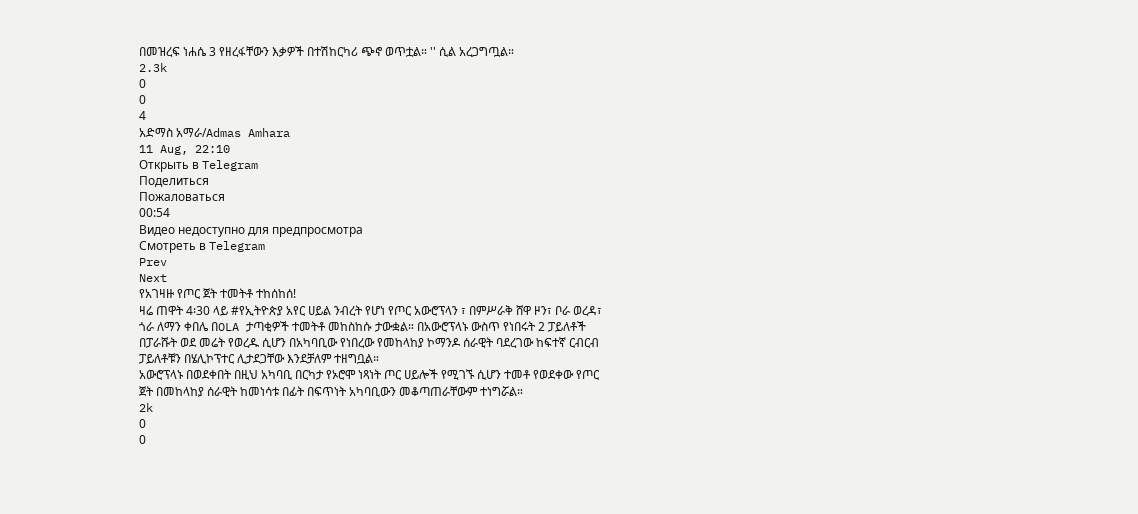በመዝረፍ ነሐሴ 3 የዘረፋቸውን እቃዎች በተሽከርካሪ ጭኖ ወጥቷል። '' ሲል አረጋግጧል።
2.3k
0
0
4
አድማስ አማራ/Admas Amhara
11 Aug, 22:10
Открыть в Telegram
Поделиться
Пожаловаться
00:54
Видео недоступно для предпросмотра
Смотреть в Telegram
Prev
Next
የአገዛዙ የጦር ጀት ተመትቶ ተከሰከሰ!
ዛሬ ጠዋት 4፡30 ላይ #የኢትዮጵያ አየር ሀይል ንብረት የሆነ የጦር አውሮፕላን ፣ በምሥራቅ ሸዋ ዞን፣ ቦራ ወረዳ፣ ጎራ ለማን ቀበሌ በOLA ታጣቂዎች ተመትቶ መከስከሱ ታውቋል። በአውሮፕላኑ ውስጥ የነበሩት 2 ፓይለቶች በፓራሹት ወደ መሬት የወረዱ ሲሆን በአካባቢው የነበረው የመከላከያ ኮማንዶ ሰራዊት ባደረገው ከፍተኛ ርብርብ ፓይለቶቹን በሄሊኮፕተር ሊታደጋቸው እንደቻለም ተዘግቧል።
አውሮፕላኑ በወደቀበት በዚህ አካባቢ በርካታ የኦሮሞ ነጻነት ጦር ሀይሎች የሚገኙ ሲሆን ተመቶ የወደቀው የጦር ጀት በመከላከያ ሰራዊት ከመነሳቱ በፊት በፍጥነት አካባቢውን መቆጣጠራቸውም ተነግሯል።
2k
0
0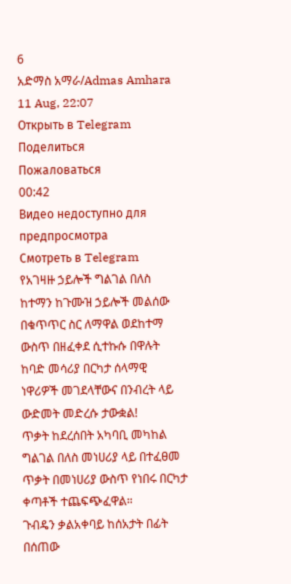6
አድማስ አማራ/Admas Amhara
11 Aug, 22:07
Открыть в Telegram
Поделиться
Пожаловаться
00:42
Видео недоступно для предпросмотра
Смотреть в Telegram
የአገዛዙ ኃይሎች ግልገል በለስ ከተማን ከጉሙዝ ኃይሎች መልሰው በቁጥጥር ስር ለማዋል ወደከተማ ውስጥ በዘፈቀደ ሲተኩሱ በዋሉት ከባድ መሳሪያ በርካታ ሰላማዊ ነዋሪዎች መገደላቸውና በንብረት ላይ ውድመት መድረሱ ታውቋል!
ጥቃት ከደረሰበት አካባቢ መካከል ግልገል በለስ መነሀሪያ ላይ በተፈፀመ ጥቃት በመነሀሪያ ውስጥ የነበሩ በርካታ ቀጣቶች ተጨፍጭፈዋል።
ጉብዴን ቃልአቀባይ ከሰአታት በፊት በሰጠው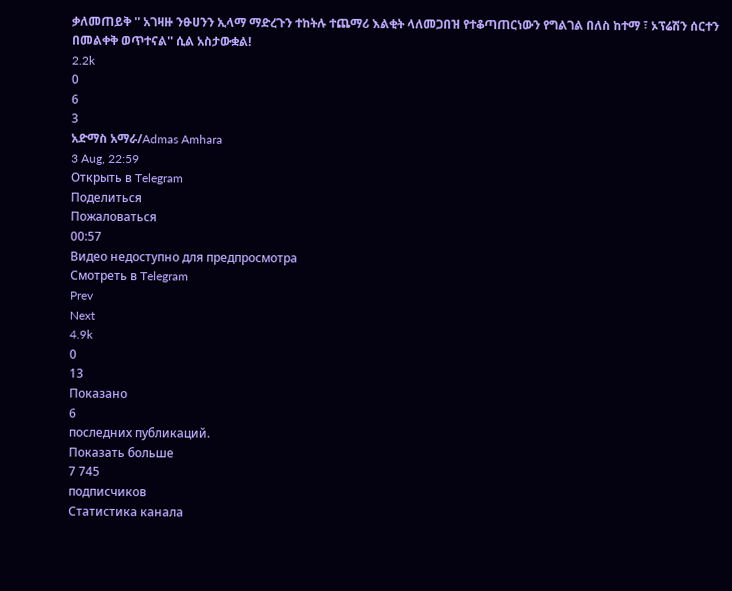ቃለመጠይቅ '' አገዛዙ ንፁሀንን ኢላማ ማድረጉን ተከትሉ ተጨማሪ እልቂት ላለመጋበዝ የተቆጣጠርነውን የግልገል በለስ ከተማ ፣ ኦፕሬሽን ሰርተን በመልቀቅ ወጥተናል'' ሲል አስታውቋል!
2.2k
0
6
3
አድማስ አማራ/Admas Amhara
3 Aug, 22:59
Открыть в Telegram
Поделиться
Пожаловаться
00:57
Видео недоступно для предпросмотра
Смотреть в Telegram
Prev
Next
4.9k
0
13
Показано
6
последних публикаций.
Показать больше
7 745
подписчиков
Статистика канала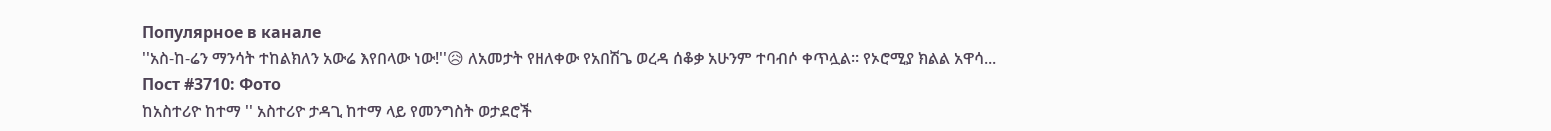Популярное в канале
''አስ-ከ-ሬን ማንሳት ተከልክለን አውሬ እየበላው ነው!''😥 ለአመታት የዘለቀው የአበሽጌ ወረዳ ሰቆቃ አሁንም ተባብሶ ቀጥሏል። የኦሮሚያ ክልል አዋሳ...
Пост #3710: Фото
ከአስተሪዮ ከተማ '' አስተሪዮ ታዳጊ ከተማ ላይ የመንግስት ወታደሮች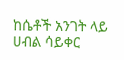ከሴቶች አንገት ላይ ሀብል ሳይቀር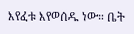እየፈቱ እየወሰዱ ነው። ቤት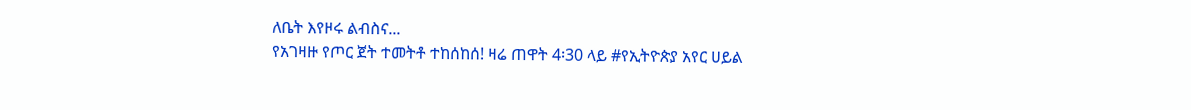ለቤት እየዞሩ ልብስና...
የአገዛዙ የጦር ጀት ተመትቶ ተከሰከሰ! ዛሬ ጠዋት 4፡30 ላይ #የኢትዮጵያ አየር ሀይል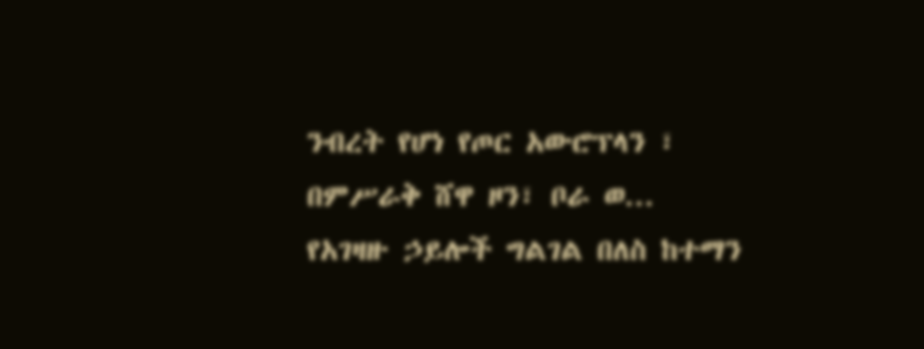ንብረት የሆነ የጦር አውሮፕላን ፣ በምሥራቅ ሸዋ ዞን፣ ቦራ ወ...
የአገዛዙ ኃይሎች ግልገል በለስ ከተማን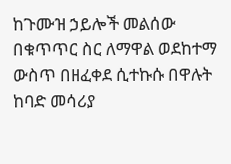ከጉሙዝ ኃይሎች መልሰው በቁጥጥር ስር ለማዋል ወደከተማ ውስጥ በዘፈቀደ ሲተኩሱ በዋሉት ከባድ መሳሪያ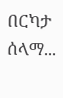በርካታ ሰላማ...